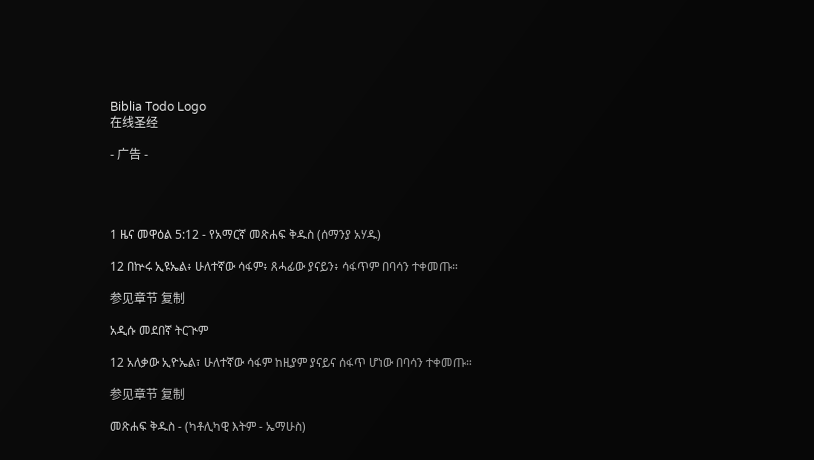Biblia Todo Logo
在线圣经

- 广告 -




1 ዜና መዋዕል 5:12 - የአማርኛ መጽሐፍ ቅዱስ (ሰማንያ አሃዱ)

12 በኵሩ ኢዩኤል፥ ሁለተኛው ሳፋም፥ ጸሓፊው ያናይን፥ ሳፋጥም በባሳን ተቀመጡ።

参见章节 复制

አዲሱ መደበኛ ትርጒም

12 አለቃው ኢዮኤል፣ ሁለተኛው ሳፋም ከዚያም ያናይና ሰፋጥ ሆነው በባሳን ተቀመጡ።

参见章节 复制

መጽሐፍ ቅዱስ - (ካቶሊካዊ እትም - ኤማሁስ)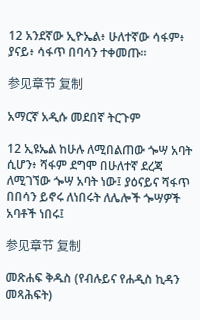12 አንደኛው ኢዮኤል፥ ሁለተኛው ሳፋም፥ ያናይ፥ ሳፋጥ በባሳን ተቀመጡ።

参见章节 复制

አማርኛ አዲሱ መደበኛ ትርጉም

12 ኢዩኤል ከሁሉ ለሚበልጠው ጐሣ አባት ሲሆን፥ ሻፋም ደግሞ በሁለተኛ ደረጃ ለሚገኘው ጐሣ አባት ነው፤ ያዕናይና ሻፋጥ በበሳን ይኖሩ ለነበሩት ለሌሎች ጐሣዎች አባቶች ነበሩ፤

参见章节 复制

መጽሐፍ ቅዱስ (የብሉይና የሐዲስ ኪዳን መጻሕፍት)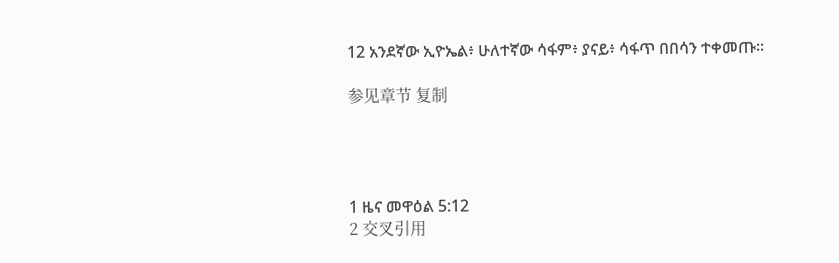12 አንደኛው ኢዮኤል፥ ሁለተኛው ሳፋም፥ ያናይ፥ ሳፋጥ በበሳን ተቀመጡ።

参见章节 复制




1 ዜና መዋዕል 5:12
2 交叉引用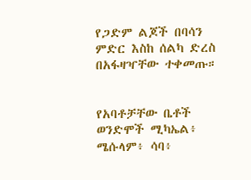የጋድም ልጆች በባሳን ምድር እስከ ሰልካ ድረስ በአፋዛዣቸው ተቀመጡ።


የአባቶቻቸው ቤቶች ወንድሞች ሚካኤል፥ ሜሱላም፥ ሳባ፥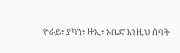ዮራይ፥ ያካን፥ ዙኢ፥ ኦቤድ እነዚህ ሰባት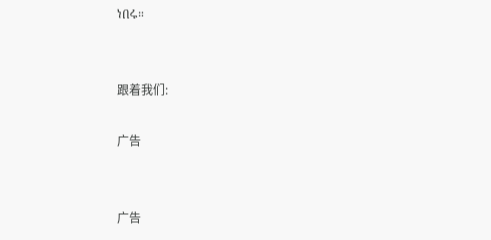ነበሩ።


跟着我们:

广告


广告